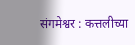संगमेश्वर : कत्तलीच्या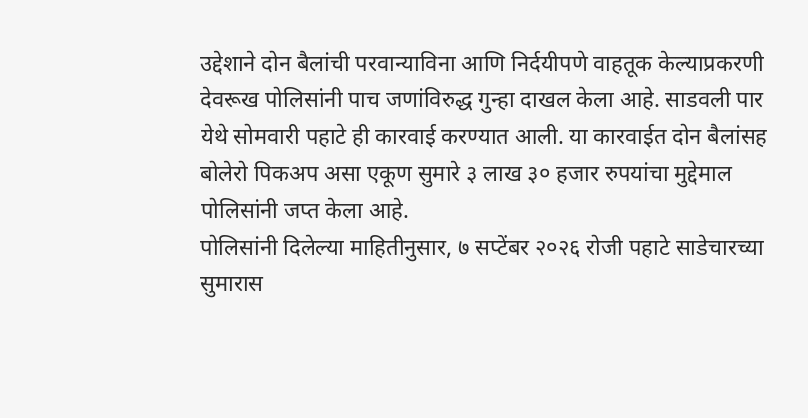उद्देशाने दोन बैलांची परवान्याविना आणि निर्दयीपणे वाहतूक केल्याप्रकरणी देवरूख पोलिसांनी पाच जणांविरुद्ध गुन्हा दाखल केला आहे. साडवली पार येथे सोमवारी पहाटे ही कारवाई करण्यात आली. या कारवाईत दोन बैलांसह बोलेरो पिकअप असा एकूण सुमारे ३ लाख ३० हजार रुपयांचा मुद्देमाल पोलिसांनी जप्त केला आहे.
पोलिसांनी दिलेल्या माहितीनुसार, ७ सप्टेंबर २०२६ रोजी पहाटे साडेचारच्या सुमारास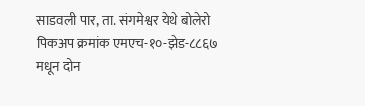साडवली पार, ता. संगमेश्वर येथे बोलेरो पिकअप क्रमांक एमएच-१०-झेड-८८६७ मधून दोन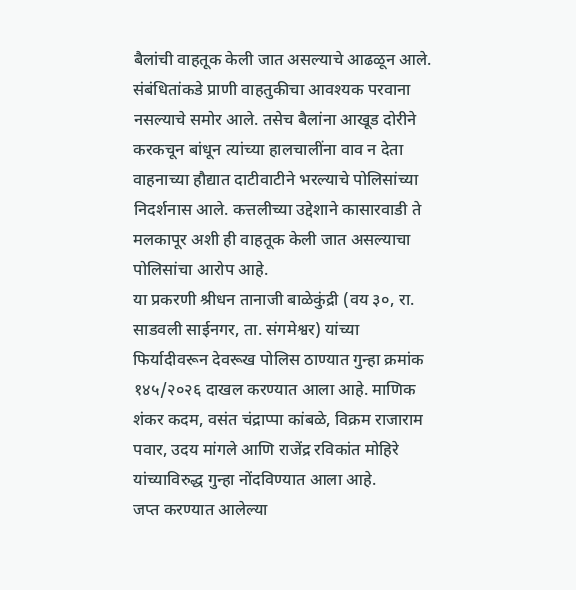बैलांची वाहतूक केली जात असल्याचे आढळून आले. संबंधितांकडे प्राणी वाहतुकीचा आवश्यक परवाना नसल्याचे समोर आले. तसेच बैलांना आखूड दोरीने करकचून बांधून त्यांच्या हालचालींना वाव न देता वाहनाच्या हौद्यात दाटीवाटीने भरल्याचे पोलिसांच्या निदर्शनास आले. कत्तलीच्या उद्देशाने कासारवाडी ते मलकापूर अशी ही वाहतूक केली जात असल्याचा पोलिसांचा आरोप आहे.
या प्रकरणी श्रीधन तानाजी बाळेकुंद्री (वय ३०, रा. साडवली साईनगर, ता. संगमेश्वर) यांच्या फिर्यादीवरून देवरूख पोलिस ठाण्यात गुन्हा क्रमांक १४५/२०२६ दाखल करण्यात आला आहे. माणिक शंकर कदम, वसंत चंद्राप्पा कांबळे, विक्रम राजाराम पवार, उदय मांगले आणि राजेंद्र रविकांत मोहिरे यांच्याविरुद्ध गुन्हा नोंदविण्यात आला आहे.
जप्त करण्यात आलेल्या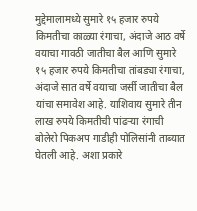मुद्देमालामध्ये सुमारे १५ हजार रुपये किमतीचा काळ्या रंगाचा, अंदाजे आठ वर्षे वयाचा गावठी जातीचा बैल आणि सुमारे १५ हजार रुपये किमतीचा तांबड्या रंगाचा, अंदाजे सात वर्षे वयाचा जर्सी जातीचा बैल यांचा समावेश आहे. याशिवाय सुमारे तीन लाख रुपये किमतीची पांढऱ्या रंगाची बोलेरो पिकअप गाडीही पोलिसांनी ताब्यात घेतली आहे. अशा प्रकारे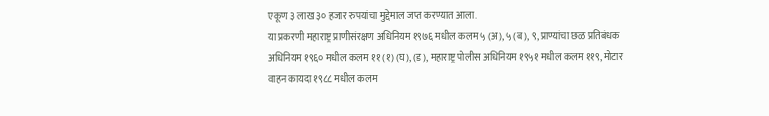एकूण ३ लाख ३० हजार रुपयांचा मुद्देमाल जप्त करण्यात आला.
या प्रकरणी महाराष्ट्र प्राणीसंरक्षण अधिनियम १९७६ मधील कलम ५ (अ), ५ (ब), ९, प्राण्यांचा छळ प्रतिबंधक अधिनियम १९६० मधील कलम ११ (१) (घ), (ड), महाराष्ट्र पोलीस अधिनियम १९५१ मधील कलम ११९, मोटार वाहन कायदा १९८८ मधील कलम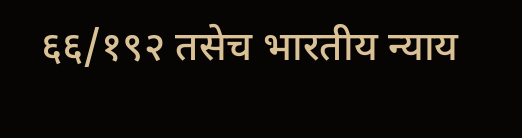६६/१९२ तसेच भारतीय न्याय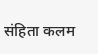संहिता कलम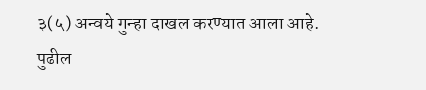३(५) अन्वये गुन्हा दाखल करण्यात आला आहे. पुढील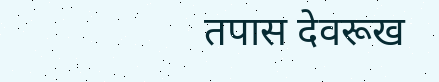तपास देवरूख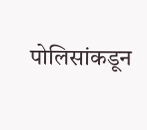पोलिसांकडून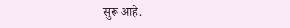सुरू आहे.